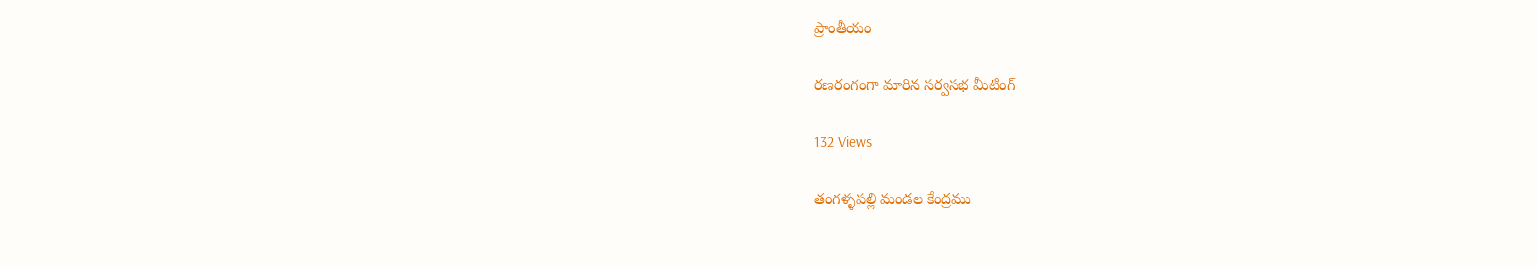ప్రాంతీయం

రణరంగంగా మారిన సర్వసభ మీటింగ్

132 Views

తంగళ్ళపల్లి మండల కేంద్రము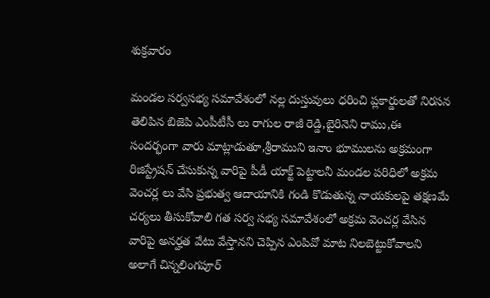శుక్రవారం

మండల సర్వసభ్య సమావేశంలో నల్ల దుస్తువులు ధరించి ప్లకార్డులతో నిరసన తెలిపిన బిజెపి ఎంపీటీసీ లు రాగుల రాజీ రెడ్డి,బైరినెని రాము,ఈ సందర్భంగా వారు మాట్లాడుతూ,శ్రీరాముని ఇనాం భూములను అక్రమంగా రిజిస్ట్రేషన్ చేసుకున్న వారిపై పీడీ యాక్ట్ పెట్టాలనీ మండల పరిధిలో అక్రమ వెంచర్ల లు వేసి ప్రభుత్వ ఆదాయానికి గండి కొడుతున్న నాయకులపై తక్షణమే చర్యలు తీసుకోవాలి గత సర్వ సభ్య సమావేశంలో అక్రమ వెంచర్ల వేసిన వారిపై అనర్హత వేటు వేస్తానని చెప్పిన ఎంపివో మాట నిలబెట్టుకోవాలని అలాగే చిన్నలింగపూర్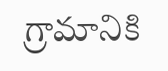గ్రామానికి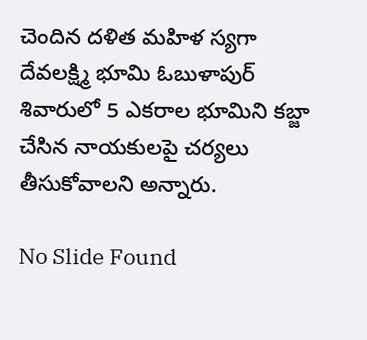చెందిన దళిత మహిళ స్యగా దేవలక్ష్మి భూమి ఓబుళాపుర్ శివారులో 5 ఎకరాల భూమిని కబ్జా చేసిన నాయకులపై చర్యలు తీసుకోవాలని అన్నారు.

No Slide Found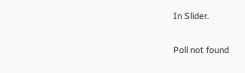In Slider.

Poll not found